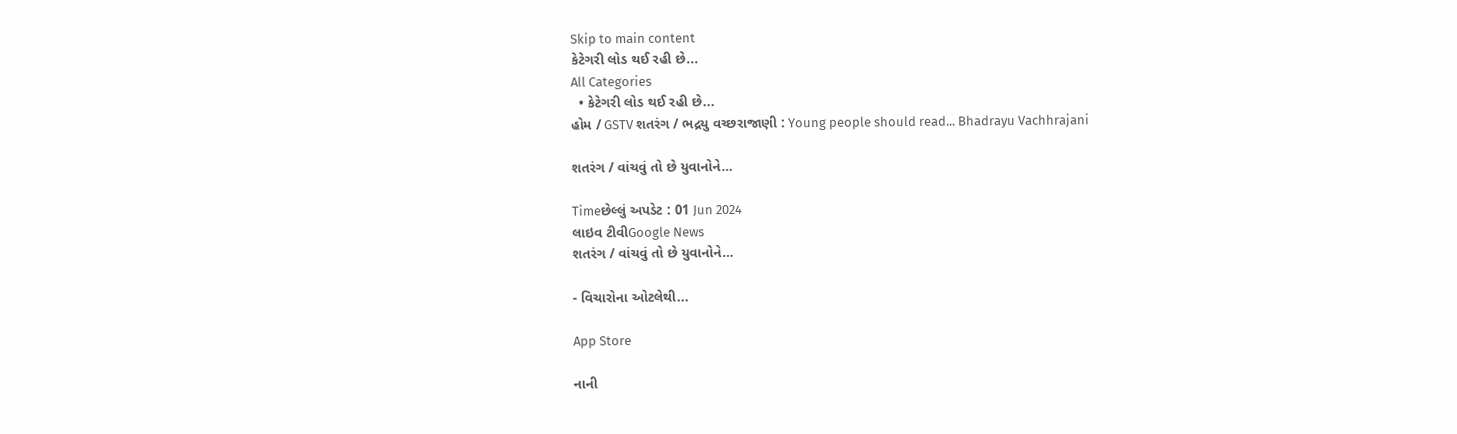Skip to main content
કેટેગરી લોડ થઈ રહી છે...
All Categories
  • કેટેગરી લોડ થઈ રહી છે...
હોમ / GSTV શતરંગ / ભદ્રયુ વચ્છરાજાણી : Young people should read... Bhadrayu Vachhrajani

શતરંગ / વાંચવું તો છે યુવાનોને…

Timeછેલ્લું અપડેટ : 01 Jun 2024
લાઇવ ટીવીGoogle News
શતરંગ / વાંચવું તો છે યુવાનોને…

- વિચારોના ઓટલેથી...

App Store

નાની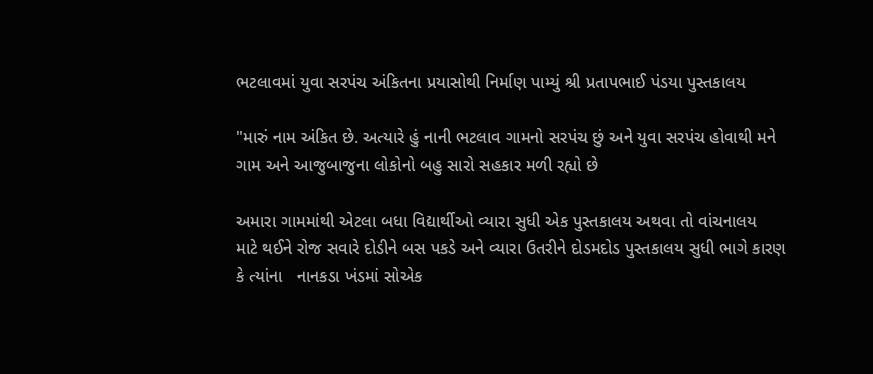ભટલાવમાં યુવા સરપંચ અંકિતના પ્રયાસોથી નિર્માણ પામ્યું શ્રી પ્રતાપભાઈ પંડયા પુસ્તકાલય

"મારું નામ અંકિત છે. અત્યારે હું નાની ભટલાવ ગામનો સરપંચ છું અને યુવા સરપંચ હોવાથી મને ગામ અને આજુબાજુના લોકોનો બહુ સારો સહકાર મળી રહ્યો છે

અમારા ગામમાંથી એટલા બધા વિદ્યાર્થીઓ વ્યારા સુધી એક પુસ્તકાલય અથવા તો વાંચનાલય  માટે થઈને રોજ સવારે દોડીને બસ પકડે અને વ્યારા ઉતરીને દોડમદોડ પુસ્તકાલય સુધી ભાગે કારણ કે ત્યાંના   નાનકડા ખંડમાં સોએક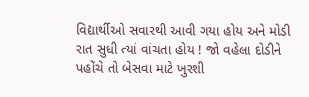વિદ્યાર્થીઓ સવારથી આવી ગયા હોય અને મોડી રાત સુધી ત્યાં વાંચતા હોય ! જો વહેલા દોડીને પહોંચે તો બેસવા માટે ખુરશી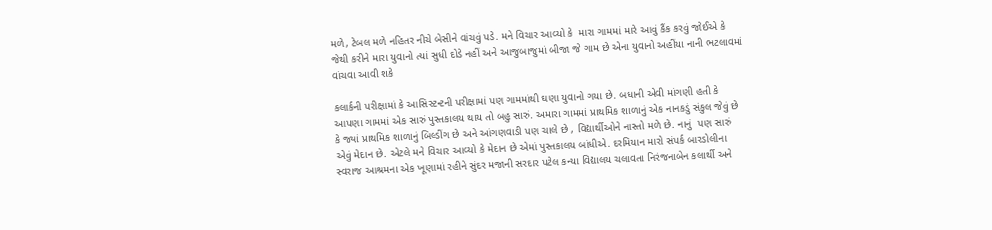મળે, ટેબલ મળે નહિતર નીચે બેસીને વાંચવું પડે. મને વિચાર આવ્યો કે  મારા ગામમાં મારે આવું કૈંક કરવું જોઈએ કે જેથી કરીને મારા યુવાનો ત્યાં સુધી દોડે નહીં અને આજુબાજુમાં બીજા જે ગામ છે એના યુવાનો અહીંયા નાની ભટલાવમાં વાંચવા આવી શકે

કલાર્કની પરીક્ષામાં કે આસિસ્ટન્ટની પરીક્ષામાં પણ ગામમાંથી ઘણા યુવાનો ગયા છે. બધાની એવી માંગણી હતી કે આપણા ગામમાં એક સારું પુસ્તકાલય થાય તો બહુ સારું. અમારા ગામમાં પ્રાથમિક શાળાનું એક નાનકડું સંકુલ જેવું છે કે જ્યાં પ્રાથમિક શાળાનું બિલ્ડીંગ છે અને આંગણવાડી પણ ચાલે છે , વિદ્યાર્થીઓને નાસ્તો મળે છે. નાનું  પણ સારું એવું મેદાન છે. એટલે મને વિચાર આવ્યો કે મેદાન છે એમાં પુસ્તકાલય બાંધીએ. દરમિયાન મારો સંપર્ક બારડોલીના સ્વરાજ આશ્રમના એક ખૂણામાં રહીને સુંદર મજાની સરદાર પટેલ કન્યા વિદ્યાલય ચલાવતા નિરંજનાબેન કલાર્થી અને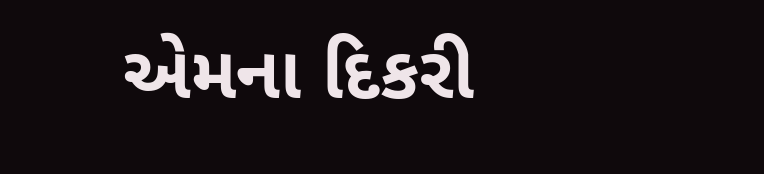એમના દિકરી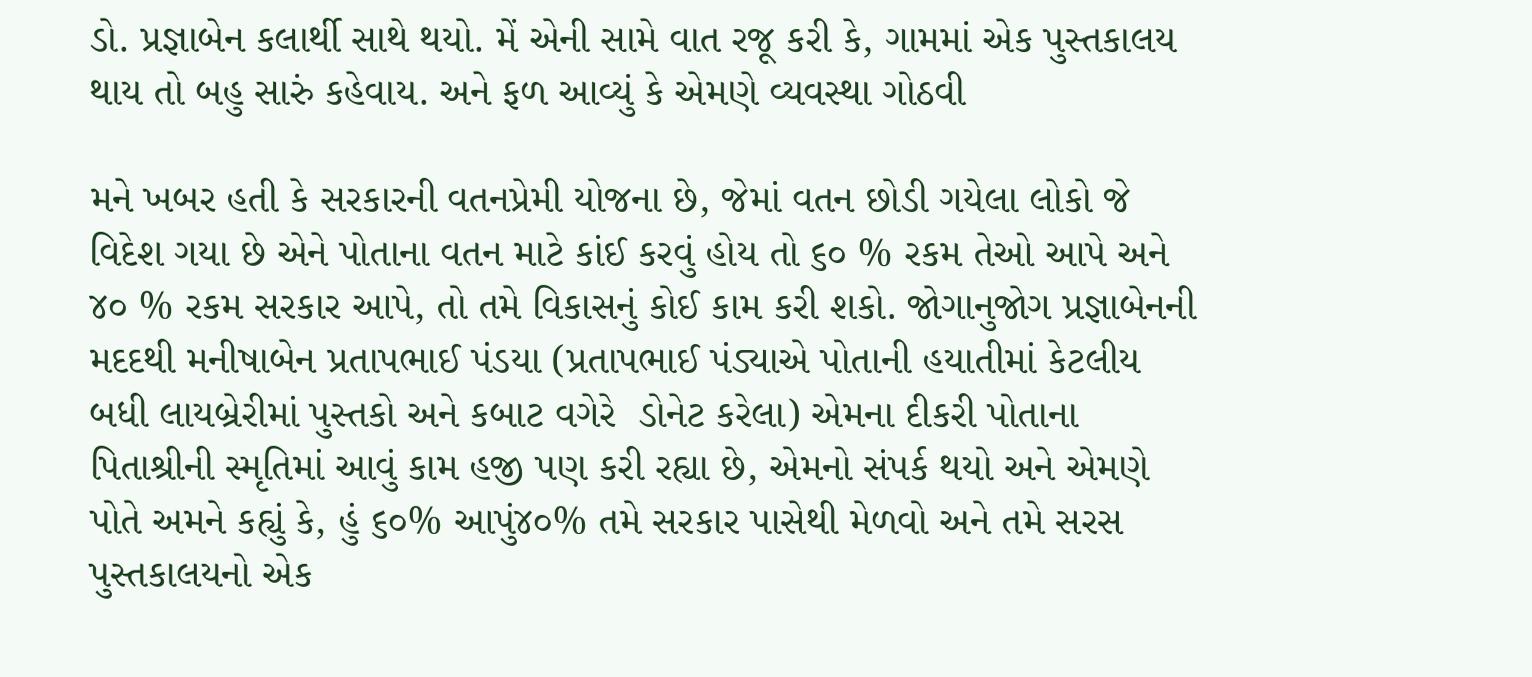ડો. પ્રજ્ઞાબેન કલાર્થી સાથે થયો. મેં એની સામે વાત રજૂ કરી કે, ગામમાં એક પુસ્તકાલય થાય તો બહુ સારું કહેવાય. અને ફળ આવ્યું કે એમણે વ્યવસ્થા ગોઠવી

મને ખબર હતી કે સરકારની વતનપ્રેમી યોજના છે, જેમાં વતન છોડી ગયેલા લોકો જે વિદેશ ગયા છે એને પોતાના વતન માટે કાંઈ કરવું હોય તો ૬૦ % રકમ તેઓ આપે અને ૪૦ % રકમ સરકાર આપે, તો તમે વિકાસનું કોઈ કામ કરી શકો. જોગાનુજોગ પ્રજ્ઞાબેનની મદદથી મનીષાબેન પ્રતાપભાઈ પંડયા (પ્રતાપભાઈ પંડ્યાએ પોતાની હયાતીમાં કેટલીય  બધી લાયબ્રેરીમાં પુસ્તકો અને કબાટ વગેરે  ડોનેટ કરેલા) એમના દીકરી પોતાના  પિતાશ્રીની સ્મૃતિમાં આવું કામ હજી પણ કરી રહ્યા છે, એમનો સંપર્ક થયો અને એમણે પોતે અમને કહ્યું કે, હું ૬૦% આપું૪૦% તમે સરકાર પાસેથી મેળવો અને તમે સરસ પુસ્તકાલયનો એક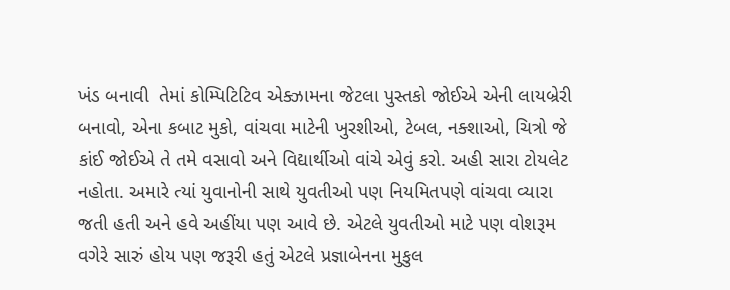ખંડ બનાવી  તેમાં કોમ્પિટિટિવ એક્ઝામના જેટલા પુસ્તકો જોઈએ એની લાયબ્રેરી બનાવો, એના કબાટ મુકો, વાંચવા માટેની ખુરશીઓ, ટેબલ, નક્શાઓ, ચિત્રો જે કાંઈ જોઈએ તે તમે વસાવો અને વિદ્યાર્થીઓ વાંચે એવું કરો. અહી સારા ટોયલેટ નહોતા. અમારે ત્યાં યુવાનોની સાથે યુવતીઓ પણ નિયમિતપણે વાંચવા વ્યારા જતી હતી અને હવે અહીંયા પણ આવે છે. એટલે યુવતીઓ માટે પણ વોશરૂમ વગેરે સારું હોય પણ જરૂરી હતું એટલે પ્રજ્ઞાબેનના મુકુલ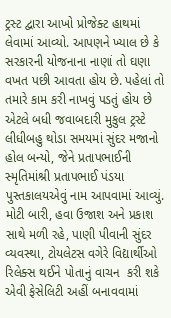ટ્રસ્ટ દ્વારા આખો પ્રોજેક્ટ હાથમાં લેવામાં આવ્યો. આપણને ખ્યાલ છે કે સરકારની યોજનાના નાણાં તો ઘણા વખત પછી આવતા હોય છે. પહેલાં તો તમારે કામ કરી નાખવું પડતું હોય છે એટલે બધી જવાબદારી મુકુલ ટ્રસ્ટે લીધીબહુ થોડા સમયમાં સુંદર મજાનો હોલ બન્યો, જેને પ્રતાપભાઈની સ્મૃતિમાંશ્રી પ્રતાપભાઈ પંડયા પુસ્તકાલયએવું નામ આપવામાં આવ્યું. મોટી બારી, હવા ઉજાશ અને પ્રકાશ સાથે મળી રહે, પાણી પીવાની સુંદર વ્યવસ્થા, ટોયલેટસ વગેરે વિદ્યાર્થીઓ રિલેક્સ થઈને પોતાનું વાચન  કરી શકે એવી ફેસેલિટી અહીં બનાવવામાં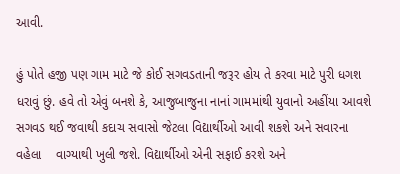આવી.

હું પોતે હજી પણ ગામ માટે જે કોઈ સગવડતાની જરૂર હોય તે કરવા માટે પુરી ધગશ ધરાવું છું. હવે તો એવું બનશે કે, આજુબાજુના નાનાં ગામમાંથી યુવાનો અહીંયા આવશે સગવડ થઈ જવાથી કદાચ સવાસો જેટલા વિદ્યાર્થીઓ આવી શકશે અને સવારના વહેલા    વાગ્યાથી ખુલી જશે. વિદ્યાર્થીઓ એની સફાઈ કરશે અને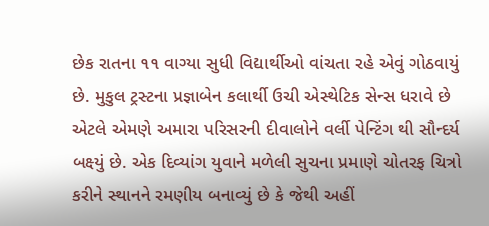છેક રાતના ૧૧ વાગ્યા સુધી વિદ્યાર્થીઓ વાંચતા રહે એવું ગોઠવાયું છે. મુકુલ ટ્રસ્ટના પ્રજ્ઞાબેન કલાર્થી ઉચી એસ્થેટિક સેન્સ ધરાવે છે એટલે એમણે અમારા પરિસરની દીવાલોને વર્લી પેન્ટિંગ થી સૌન્દર્ય બક્ષ્યું છે. એક દિવ્યાંગ યુવાને મળેલી સુચના પ્રમાણે ચોતરફ ચિત્રો કરીને સ્થાનને રમણીય બનાવ્યું છે કે જેથી અહીં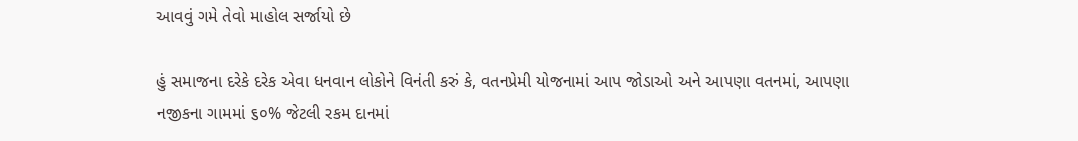આવવું ગમે તેવો માહોલ સર્જાયો છે

હું સમાજના દરેકે દરેક એવા ધનવાન લોકોને વિનંતી કરું કે, વતનપ્રેમી યોજનામાં આપ જોડાઓ અને આપણા વતનમાં, આપણા નજીકના ગામમાં ૬૦% જેટલી રકમ દાનમાં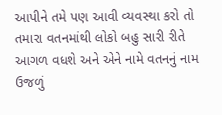આપીને તમે પણ આવી વ્યવસ્થા કરો તો તમારા વતનમાંથી લોકો બહુ સારી રીતે આગળ વધશે અને એને નામે વતનનું નામ ઉજળું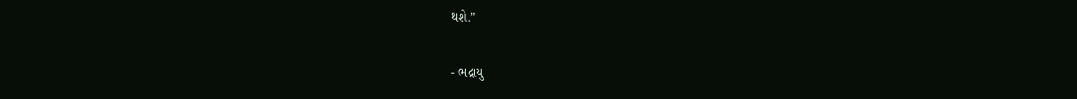થશે.”

- ભદ્રાયુ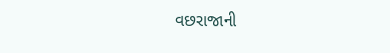વછરાજાની